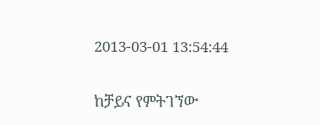2013-03-01 13:54:44

ከቻይና የምትገኘው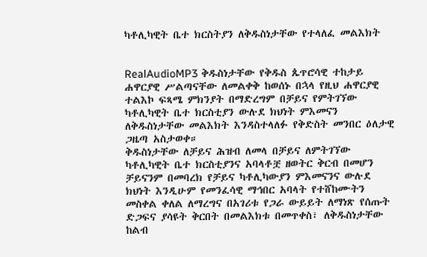ካቶሊካዊት ቤተ ክርስትያን ለቅዱስነታቸው የተላለፈ መልእክት


RealAudioMP3 ቅዱስነታቸው የቅዱስ ጴጥሮሳዊ ተከታይ ሐዋርያዊ ሥልጣናቸው ለመልቀቅ ከወሰኑ በኋላ የዚህ ሐዋርያዊ ተልእኮ ፍጻሜ ምክንያት በማድረግም በቻይና የምትገኘው ካቶሊካዊት ቤተ ክርስቲያን ውሉደ ክህነት ምእመናን ለቅዱስነታቸው መልእክት እንዳስተላለፉ የቅድስት መንበር ዕለታዊ ጋዜጣ አስታወቀ።
ቅዱስነታቸው ለቻይና ሕዝብ ለመላ በቻይና ለምትገኘው ካቶሊካዊት ቤተ ክርስቲያንና አባላቶቿ ዘወትር ቅርብ በመሆን ቻይናንም በመባረክ የቻይና ካቶሊካውያን ምእመናንና ውሉደ ክህነት እንዲሁም የመንፈሳዊ ማኅበር አባላት የተሸከሙትን መስቀል ቀለል ለማረግና በአገሪቱ የጋራ ውይይት ለማነጽ የሰጡት ድጋፍና ያሳዩት ቅርበት በመልእክቱ በመጥቀስ፣ ለቅዱስነታቸው ከልብ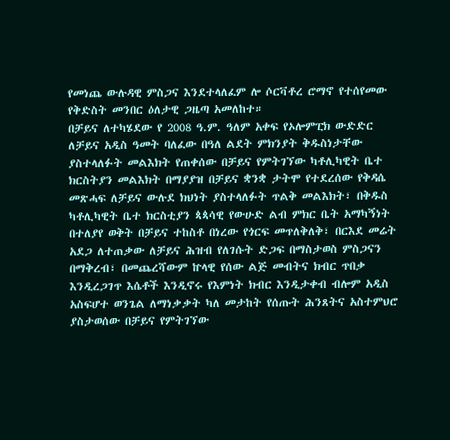የመነጨ ውሉዳዊ ምስጋና እንደተላለፈም ሎ ሶርቫቶረ ሮማኖ የተሰየመው የቅድስት መንበር ዕለታዊ ጋዜጣ አመለከተ።
በቻይና ለተካሄደው የ 2008 ዓ.ም. ዓለም አቀፍ የኦሎምፒክ ውድድር ለቻይና አዲስ ዓመት ባለፈው በዓለ ልደት ምክንያት ቅዱስነታቸው ያስተላለፉት መልእክት የጠቀሰው በቻይና የምትገኘው ካቶሊካዊት ቤተ ክርስትያን መልእክት በማያያዝ በቻይና ቋንቋ ታትሞ የተደረሰው የቅዳሴ መጽሓፍ ለቻይና ውሉደ ክህነት ያስተላለፉት ጥልቅ መልእክት፣ በቅዱስ ካቶሊካዊት ቤተ ክርስቲያን ጳጳሳዊ የውሁድ ልብ ምክር ቤት አማካኝነት በተለያየ ወቅት በቻይና ተከስቶ በነረው የጎርፍ መጥለቅለቅ፣ በርእደ መሬት አደጋ ለተጠቃው ለቻይና ሕዝብ የለገሱት ድጋፍ በማስታወስ ምስጋናን በማቅረብ፣ በመጨረሻውም ኵላዊ የሰው ልጅ መብትና ክብር ጥበቃ እንዲረጋገጥ እሴቶች እንዲኖሩ የእምነት ክብር እንዲታቀብ ብሎም አዲስ አስፍሆተ ወንጌል ለማነቃቃት ካለ መታከት የሰጡት ሕንጸትና አስተምህሮ ያስታወሰው በቻይና የምትገኘው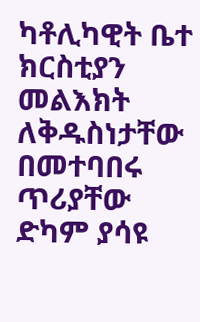ካቶሊካዊት ቤተ ክርስቲያን መልእክት ለቅዱስነታቸው በመተባበሩ ጥሪያቸው ድካም ያሳዩ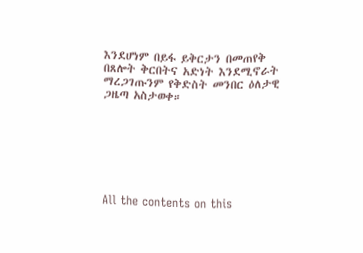እንደሆነም በይፋ ይቅርታን በመጠየቅ በጸሎት ቅርበትና አድነት እንደሚኖራት ማረጋገጡንም የቅድስት መንበር ዕለታዊ ጋዜጣ አስታወቀ።







All the contents on this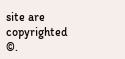site are copyrighted ©.